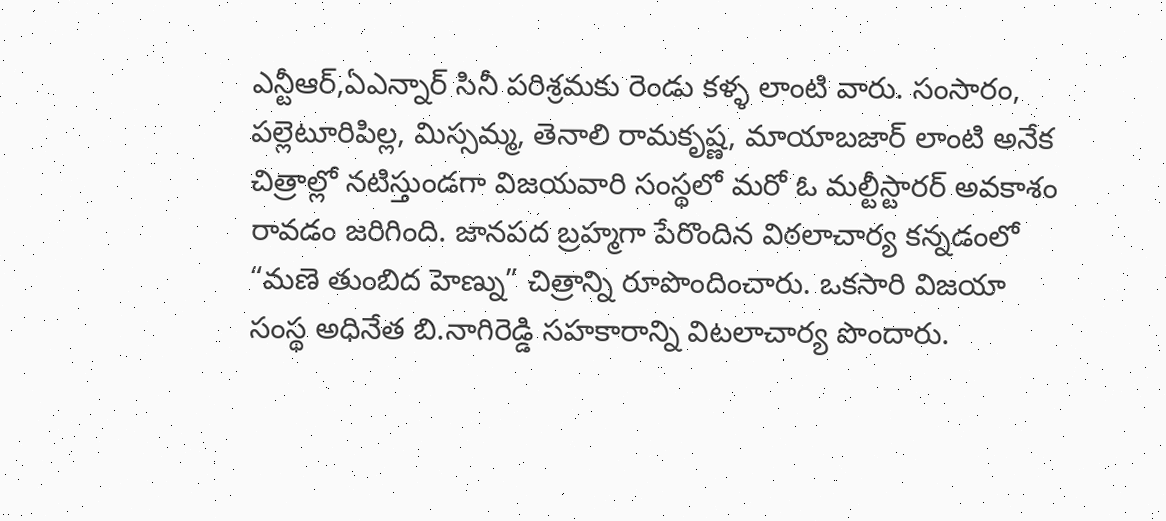ఎన్టీఆర్,ఏఎన్నార్ సినీ పరిశ్రమకు రెండు కళ్ళ లాంటి వారు. సంసారం, పల్లెటూరిపిల్ల, మిస్సమ్మ, తెనాలి రామకృష్ణ, మాయాబజార్ లాంటి అనేక చిత్రాల్లో నటిస్తుండగా విజయవారి సంస్థలో మరో ఓ మల్టీస్టారర్ అవకాశం రావడం జరిగింది. జానపద బ్రహ్మగా పేరొందిన విఠలాచార్య కన్నడంలో “మణె తుంబిద హెణ్ను” చిత్రాన్ని రూపొందించారు. ఒకసారి విజయా సంస్థ అధినేత బి.నాగిరెడ్డి సహకారాన్ని విటలాచార్య పొందారు.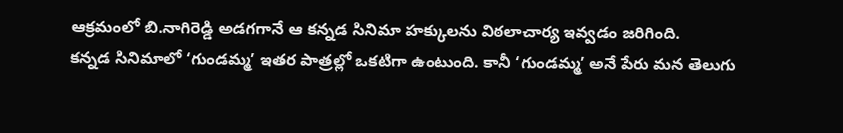ఆక్రమంలో బి.నాగిరెడ్డి అడగగానే ఆ కన్నడ సినిమా హక్కులను విఠలాచార్య ఇవ్వడం జరిగింది.
కన్నడ సినిమాలో ‘గుండమ్మ’ ఇతర పాత్రల్లో ఒకటిగా ఉంటుంది. కానీ ‘గుండమ్మ’ అనే పేరు మన తెలుగు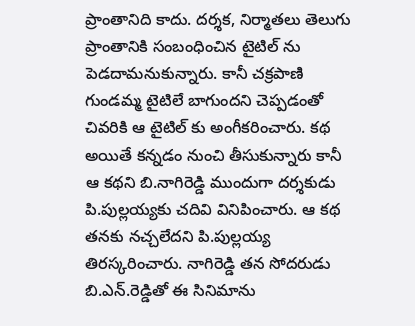ప్రాంతానిది కాదు. దర్శక, నిర్మాతలు తెలుగు ప్రాంతానికి సంబంధించిన టైటిల్ ను పెడదామనుకున్నారు. కానీ చక్రపాణి గుండమ్మ టైటిలే బాగుందని చెప్పడంతో చివరికి ఆ టైటిల్ కు అంగీకరించారు. కథ అయితే కన్నడం నుంచి తీసుకున్నారు కానీ ఆ కథని బి.నాగిరెడ్డి ముందుగా దర్శకుడు పి.పుల్లయ్యకు చదివి వినిపించారు. ఆ కథ తనకు నచ్చలేదని పి.పుల్లయ్య తిరస్కరించారు. నాగిరెడ్డి తన సోదరుడు బి.ఎన్.రెడ్డితో ఈ సినిమాను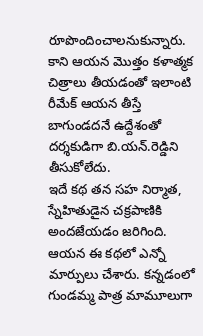రూపొందించాలనుకున్నారు. కాని ఆయన మొత్తం కళాత్మక చిత్రాలు తీయడంతో ఇలాంటి రీమేక్ ఆయన తీస్తే బాగుండదనే ఉద్దేశంతో దర్శకుడిగా బి.యన్.రెడ్డిని తీసుకోలేదు.
ఇదే కథ తన సహ నిర్మాత, స్నేహితుడైన చక్రపాణికి అందజేయడం జరిగింది. ఆయన ఈ కథలో ఎన్నో మార్పులు చేశారు. కన్నడంలో గుండమ్మ పాత్ర మామూలుగా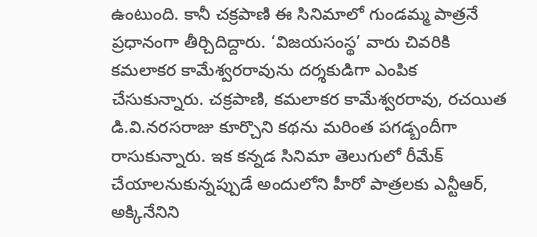ఉంటుంది. కానీ చక్రపాణి ఈ సినిమాలో గుండమ్మ పాత్రనే ప్రధానంగా తీర్చిదిద్దారు. ‘విజయసంస్థ’ వారు చివరికి కమలాకర కామేశ్వరరావును దర్శకుడిగా ఎంపిక చేసుకున్నారు. చక్రపాణి, కమలాకర కామేశ్వరరావు, రచయిత డి.వి.నరసరాజు కూర్చొని కథను మరింత పగడ్బందీగా రాసుకున్నారు. ఇక కన్నడ సినిమా తెలుగులో రీమేక్ చేయాలనుకున్నప్పుడే అందులోని హీరో పాత్రలకు ఎన్టీఆర్, అక్కినేనిని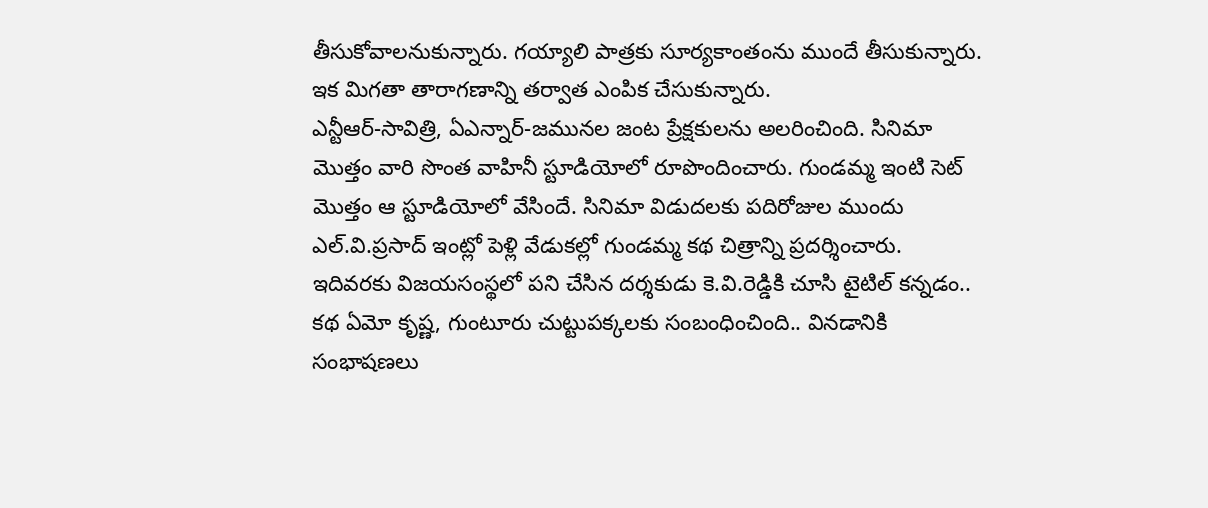తీసుకోవాలనుకున్నారు. గయ్యాలి పాత్రకు సూర్యకాంతంను ముందే తీసుకున్నారు. ఇక మిగతా తారాగణాన్ని తర్వాత ఎంపిక చేసుకున్నారు.
ఎన్టీఆర్-సావిత్రి, ఏఎన్నార్-జమునల జంట ప్రేక్షకులను అలరించింది. సినిమా మొత్తం వారి సొంత వాహినీ స్టూడియోలో రూపొందించారు. గుండమ్మ ఇంటి సెట్ మొత్తం ఆ స్టూడియోలో వేసిందే. సినిమా విడుదలకు పదిరోజుల ముందు ఎల్.వి.ప్రసాద్ ఇంట్లో పెళ్లి వేడుకల్లో గుండమ్మ కథ చిత్రాన్ని ప్రదర్శించారు. ఇదివరకు విజయసంస్థలో పని చేసిన దర్శకుడు కె.వి.రెడ్డికి చూసి టైటిల్ కన్నడం.. కథ ఏమో కృష్ణ, గుంటూరు చుట్టుపక్కలకు సంబంధించింది.. వినడానికి సంభాషణలు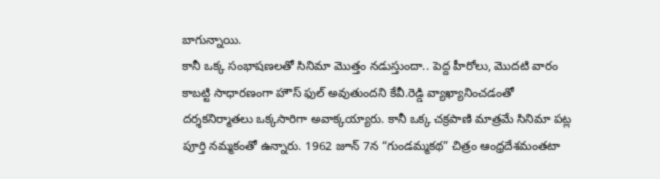బాగున్నాయి.
కానీ ఒక్క సంభాషణలతో సినిమా మొత్తం నడుస్తుందా.. పెద్ద హీరోలు, మొదటి వారం కాబట్టి సాధారణంగా హౌస్ ఫుల్ అవుతుందని కేవీ.రెడ్డి వ్యాఖ్యానించడంతో దర్శకనిర్మాతలు ఒక్కసారిగా అవాక్కయ్యారు. కానీ ఒక్క చక్రపాణి మాత్రమే సినిమా పట్ల పూర్తి నమ్మకంతో ఉన్నారు. 1962 జూన్ 7న “గుండమ్మకథ” చిత్రం ఆంధ్రదేశమంతటా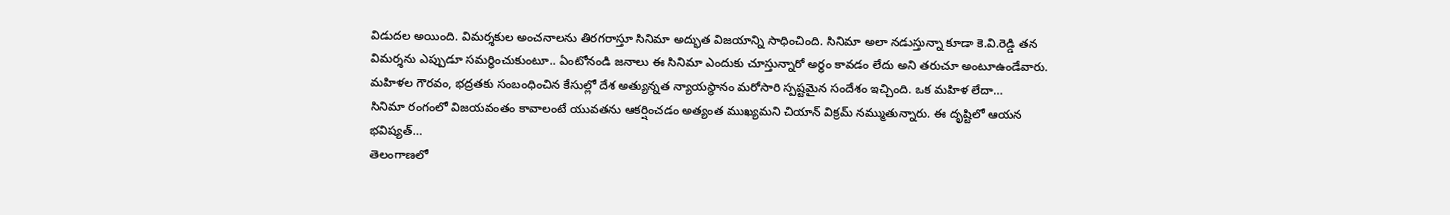విడుదల అయింది. విమర్శకుల అంచనాలను తిరగరాస్తూ సినిమా అద్భుత విజయాన్ని సాధించింది. సినిమా అలా నడుస్తున్నా కూడా కె.వి.రెడ్డి తన విమర్శను ఎప్పుడూ సమర్ధించుకుంటూ.. ఏంటోనండి జనాలు ఈ సినిమా ఎందుకు చూస్తున్నారో అర్థం కావడం లేదు అని తరుచూ అంటూఉండేవారు.
మహిళల గౌరవం, భద్రతకు సంబంధించిన కేసుల్లో దేశ అత్యున్నత న్యాయస్థానం మరోసారి స్పష్టమైన సందేశం ఇచ్చింది. ఒక మహిళ లేదా…
సినిమా రంగంలో విజయవంతం కావాలంటే యువతను ఆకర్షించడం అత్యంత ముఖ్యమని చియాన్ విక్రమ్ నమ్ముతున్నారు. ఈ దృష్టిలో ఆయన భవిష్యత్…
తెలంగాణలో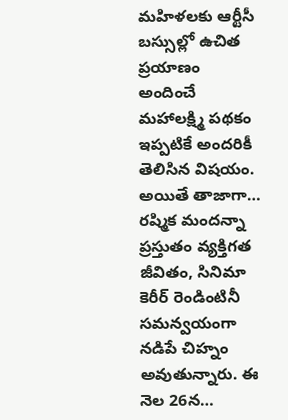మహిళలకు ఆర్టీసీ బస్సుల్లో ఉచిత ప్రయాణం అందించే మహాలక్ష్మి పథకం ఇప్పటికే అందరికీ తెలిసిన విషయం. అయితే తాజాగా…
రష్మిక మందన్నా ప్రస్తుతం వ్యక్తిగత జీవితం, సినిమా కెరీర్ రెండింటినీ సమన్వయంగా నడిపే చిహ్నం అవుతున్నారు. ఈ నెల 26న…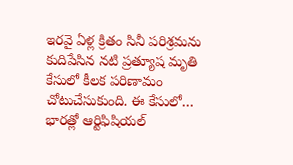ఇరవై ఏళ్ల క్రితం సినీ పరిశ్రమను కుదిపేసిన నటి ప్రత్యూష మృతి కేసులో కీలక పరిణామం చోటుచేసుకుంది. ఈ కేసులో…
భారత్లో ఆర్టిఫిషియల్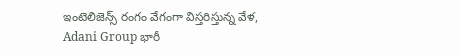ఇంటెలిజెన్స్ రంగం వేగంగా విస్తరిస్తున్న వేళ, Adani Group భారీ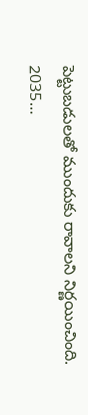పెట్టుబడులతో ముందుకు రావాలని నిర్ణయించింది. 2035…